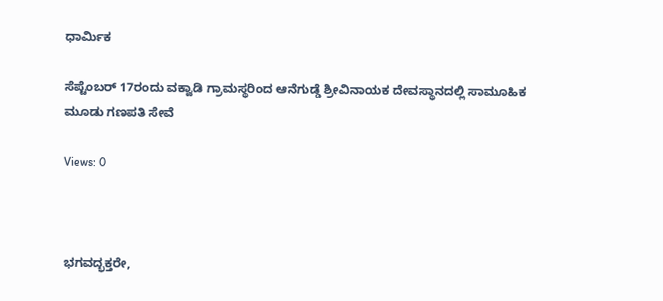ಧಾರ್ಮಿಕ

ಸೆಪ್ಟೆಂಬರ್ 17ರಂದು ವಕ್ವಾಡಿ ಗ್ರಾಮಸ್ಥರಿಂದ ಆನೆಗುಡ್ಡೆ ಶ್ರೀವಿನಾಯಕ ದೇವಸ್ಥಾನದಲ್ಲಿ ಸಾಮೂಹಿಕ ಮೂಡು ಗಣಪತಿ ಸೇವೆ

Views: 0



ಭಗವದ್ಭಕ್ತರೇ,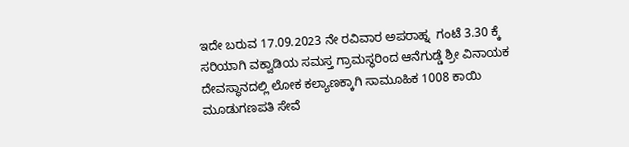ಇದೇ ಬರುವ 17.09.2023 ನೇ ರವಿವಾರ ಅಪರಾಹ್ನ  ಗಂಟೆ 3.30 ಕ್ಕೆ  ಸರಿಯಾಗಿ ವಕ್ವಾಡಿಯ ಸಮಸ್ತ ಗ್ರಾಮಸ್ಥರಿಂದ ಆನೆಗುಡ್ಡೆ ಶ್ರೀ ವಿನಾಯಕ ದೇವಸ್ಥಾನದಲ್ಲಿ ಲೋಕ ಕಲ್ಯಾಣಕ್ಕಾಗಿ ಸಾಮೂಹಿಕ 1008 ಕಾಯಿ ಮೂಡುಗಣಪತಿ ಸೇವೆ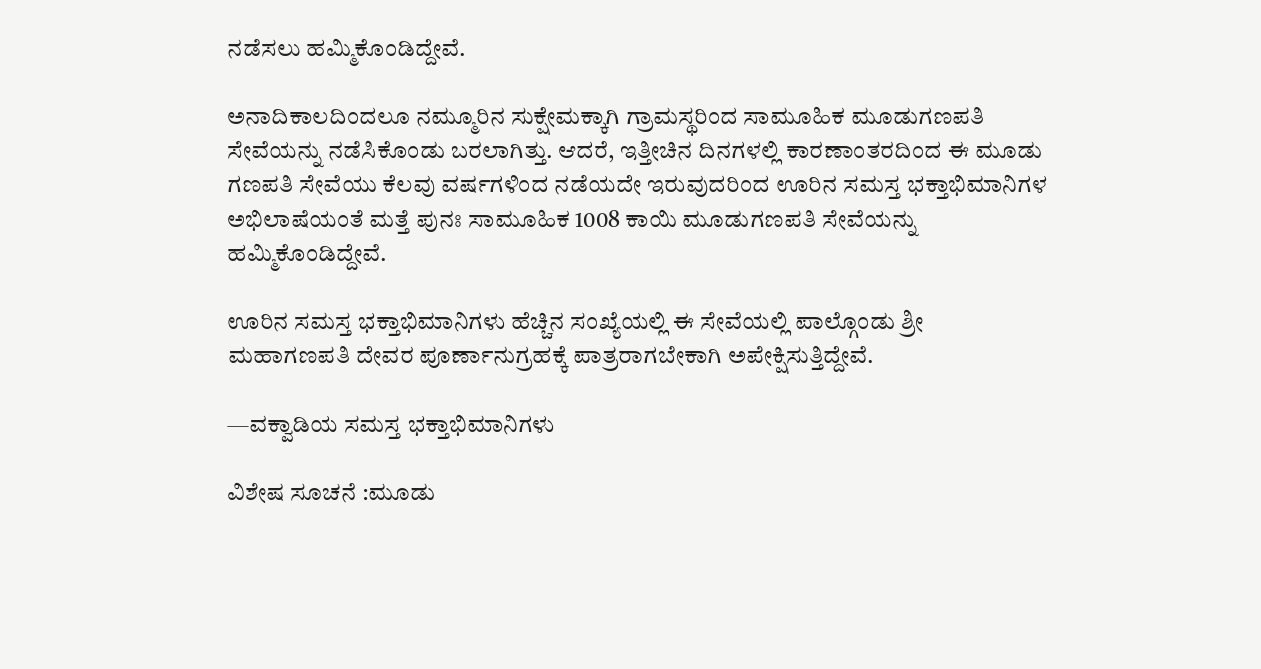ನಡೆಸಲು ಹಮ್ಮಿಕೊಂಡಿದ್ದೇವೆ.

ಅನಾದಿಕಾಲದಿಂದಲೂ ನಮ್ಮೂರಿನ ಸುಕ್ಷೇಮಕ್ಕಾಗಿ ಗ್ರಾಮಸ್ಥರಿಂದ ಸಾಮೂಹಿಕ ಮೂಡುಗಣಪತಿ ಸೇವೆಯನ್ನು ನಡೆಸಿಕೊಂಡು ಬರಲಾಗಿತ್ತು. ಆದರೆ, ಇತ್ತೀಚಿನ ದಿನಗಳಲ್ಲಿ ಕಾರಣಾಂತರದಿಂದ ಈ ಮೂಡು ಗಣಪತಿ ಸೇವೆಯು ಕೆಲವು ವರ್ಷಗಳಿಂದ ನಡೆಯದೇ ಇರುವುದರಿಂದ ಊರಿನ ಸಮಸ್ತ ಭಕ್ತಾಭಿಮಾನಿಗಳ ಅಭಿಲಾಷೆಯಂತೆ ಮತ್ತೆ ಪುನಃ ಸಾಮೂಹಿಕ 1008 ಕಾಯಿ ಮೂಡುಗಣಪತಿ ಸೇವೆಯನ್ನು ಹಮ್ಮಿಕೊಂಡಿದ್ದೇವೆ.

ಊರಿನ ಸಮಸ್ತ ಭಕ್ತಾಭಿಮಾನಿಗಳು ಹೆಚ್ಚಿನ ಸಂಖ್ಯೆಯಲ್ಲಿ ಈ ಸೇವೆಯಲ್ಲಿ ಪಾಲ್ಗೊಂಡು ಶ್ರೀ ಮಹಾಗಣಪತಿ ದೇವರ ಪೂರ್ಣಾನುಗ್ರಹಕ್ಕೆ ಪಾತ್ರರಾಗಬೇಕಾಗಿ ಅಪೇಕ್ಷಿಸುತ್ತಿದ್ದೇವೆ.

—ವಕ್ವಾಡಿಯ ಸಮಸ್ತ ಭಕ್ತಾಭಿಮಾನಿಗಳು

ವಿಶೇಷ ಸೂಚನೆ :ಮೂಡು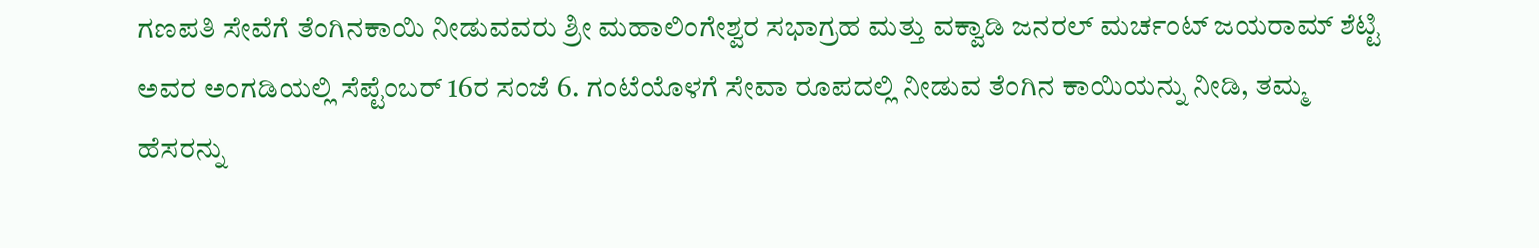ಗಣಪತಿ ಸೇವೆಗೆ ತೆಂಗಿನಕಾಯಿ ನೀಡುವವರು ಶ್ರೀ ಮಹಾಲಿಂಗೇಶ್ವರ ಸಭಾಗ್ರಹ ಮತ್ತು ವಕ್ವಾಡಿ ಜನರಲ್ ಮರ್ಚಂಟ್ ಜಯರಾಮ್ ಶೆಟ್ಟಿ ಅವರ ಅಂಗಡಿಯಲ್ಲಿ ಸೆಪ್ಟೆಂಬರ್ 16ರ ಸಂಜೆ 6. ಗಂಟೆಯೊಳಗೆ ಸೇವಾ ರೂಪದಲ್ಲಿ ನೀಡುವ ತೆಂಗಿನ ಕಾಯಿಯನ್ನು ನೀಡಿ, ತಮ್ಮ ಹೆಸರನ್ನು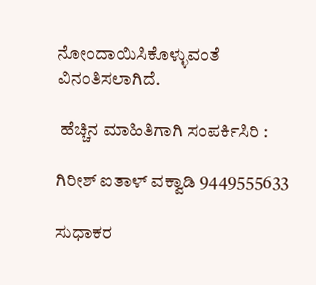ನೋಂದಾಯಿಸಿಕೊಳ್ಳುವಂತೆ ವಿನಂತಿಸಲಾಗಿದೆ.

 ಹೆಚ್ಚಿನ ಮಾಹಿತಿಗಾಗಿ ಸಂಪರ್ಕಿಸಿರಿ :

ಗಿರೀಶ್ ಐತಾಳ್ ವಕ್ವಾಡಿ 9449555633

ಸುಧಾಕರ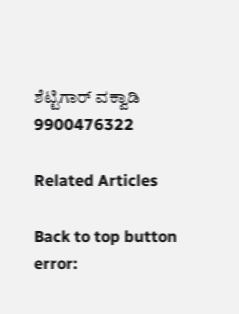ಶೆಟ್ಟಿಗಾರ್ ವಕ್ವಾಡಿ 9900476322

Related Articles

Back to top button
error: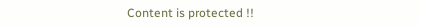Content is protected !!